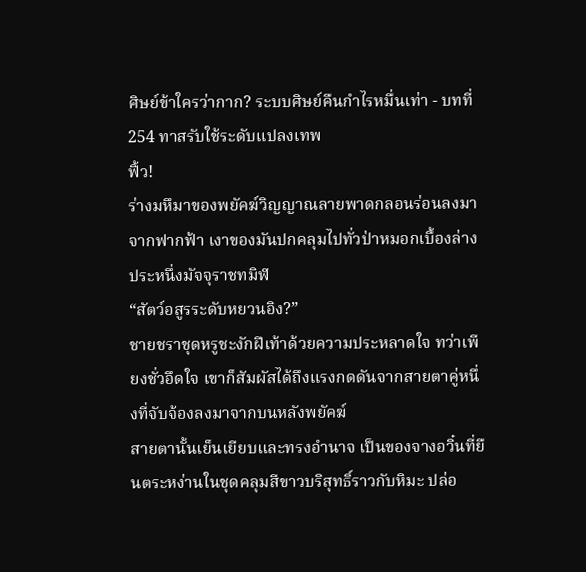ศิษย์ข้าใครว่ากาก? ระบบศิษย์คืนกำไรหมื่นเท่า - บทที่ 254 ทาสรับใช้ระดับแปลงเทพ
ฟิ้ว!
ร่างมหึมาของพยัคฆ์วิญญาณลายพาดกลอนร่อนลงมาจากฟากฟ้า เงาของมันปกคลุมไปทั่วป่าหมอกเบื้องล่างประหนึ่งมัจจุราชทมิฬ
“สัตว์อสูรระดับหยวนอิง?”
ชายชราชุดหรูชะงักฝีเท้าด้วยความประหลาดใจ ทว่าเพียงชั่วอึดใจ เขาก็สัมผัสได้ถึงแรงกดดันจากสายตาคู่หนึ่งที่จับจ้องลงมาจากบนหลังพยัคฆ์
สายตานั้นเย็นเยียบและทรงอำนาจ เป็นของจางอวิ๋นที่ยืนตระหง่านในชุดคลุมสีขาวบริสุทธิ์ราวกับหิมะ ปล่อ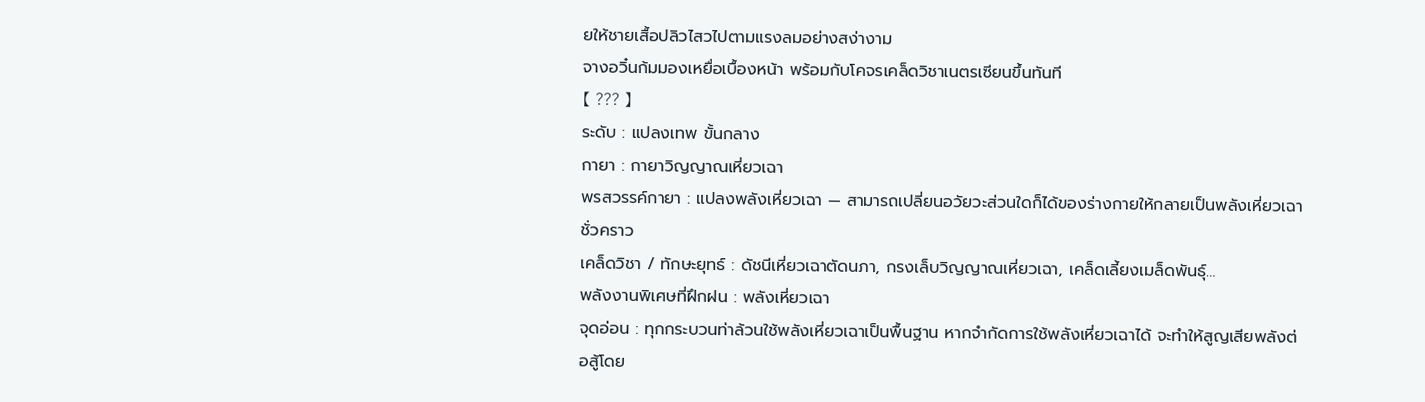ยให้ชายเสื้อปลิวไสวไปตามแรงลมอย่างสง่างาม
จางอวิ๋นก้มมองเหยื่อเบื้องหน้า พร้อมกับโคจรเคล็ดวิชาเนตรเซียนขึ้นทันที
【 ??? 】
ระดับ : แปลงเทพ ขั้นกลาง
กายา : กายาวิญญาณเหี่ยวเฉา
พรสวรรค์กายา : แปลงพลังเหี่ยวเฉา — สามารถเปลี่ยนอวัยวะส่วนใดก็ได้ของร่างกายให้กลายเป็นพลังเหี่ยวเฉาชั่วคราว
เคล็ดวิชา / ทักษะยุทธ์ : ดัชนีเหี่ยวเฉาตัดนภา, กรงเล็บวิญญาณเหี่ยวเฉา, เคล็ดเลี้ยงเมล็ดพันธุ์…
พลังงานพิเศษที่ฝึกฝน : พลังเหี่ยวเฉา
จุดอ่อน : ทุกกระบวนท่าล้วนใช้พลังเหี่ยวเฉาเป็นพื้นฐาน หากจำกัดการใช้พลังเหี่ยวเฉาได้ จะทำให้สูญเสียพลังต่อสู้โดย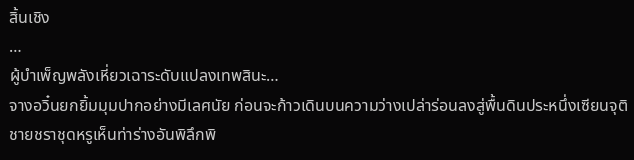สิ้นเชิง
…
ผู้บำเพ็ญพลังเหี่ยวเฉาระดับแปลงเทพสินะ…
จางอวิ๋นยกยิ้มมุมปากอย่างมีเลศนัย ก่อนจะก้าวเดินบนความว่างเปล่าร่อนลงสู่พื้นดินประหนึ่งเซียนจุติ
ชายชราชุดหรูเห็นท่าร่างอันพิลึกพิ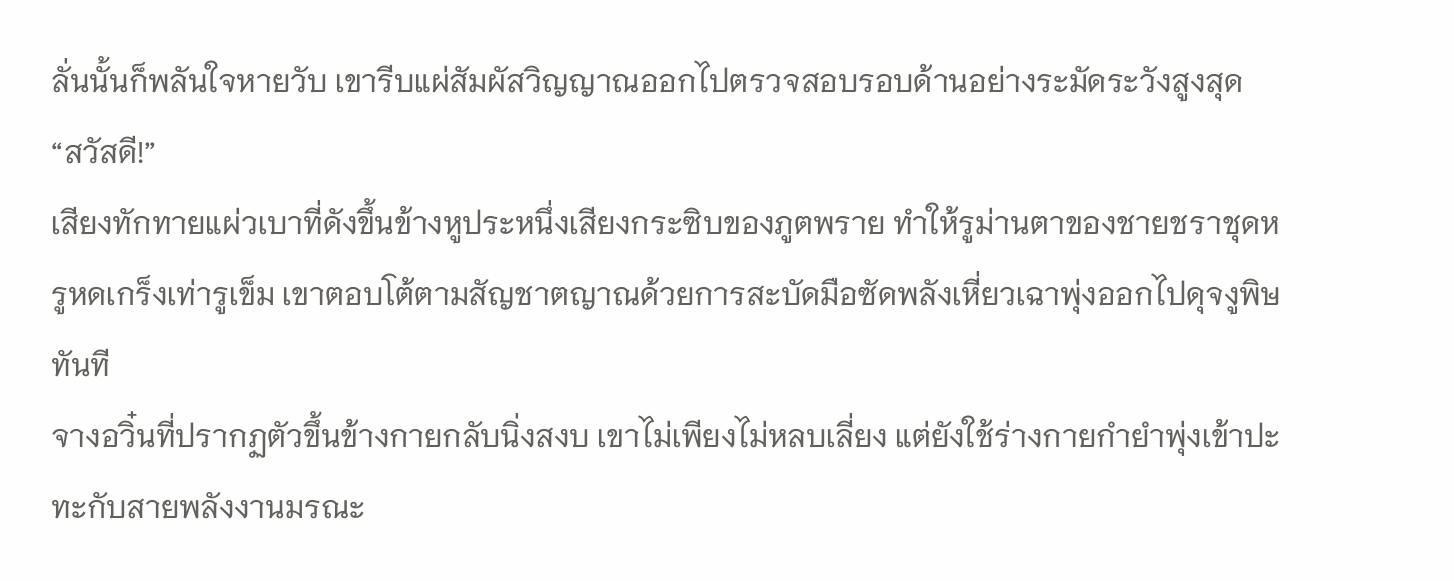ลั่นนั้นก็พลันใจหายวับ เขารีบแผ่สัมผัสวิญญาณออกไปตรวจสอบรอบด้านอย่างระมัดระวังสูงสุด
“สวัสดี!”
เสียงทักทายแผ่วเบาที่ดังขึ้นข้างหูประหนึ่งเสียงกระซิบของภูตพราย ทำให้รูม่านตาของชายชราชุดหรูหดเกร็งเท่ารูเข็ม เขาตอบโต้ตามสัญชาตญาณด้วยการสะบัดมือซัดพลังเหี่ยวเฉาพุ่งออกไปดุจงูพิษทันที
จางอวิ๋นที่ปรากฏตัวขึ้นข้างกายกลับนิ่งสงบ เขาไม่เพียงไม่หลบเลี่ยง แต่ยังใช้ร่างกายกำยำพุ่งเข้าปะทะกับสายพลังงานมรณะ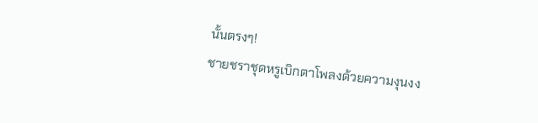นั้นตรงๆ!
ชายชราชุดหรูเบิกตาโพลงด้วยความงุนงง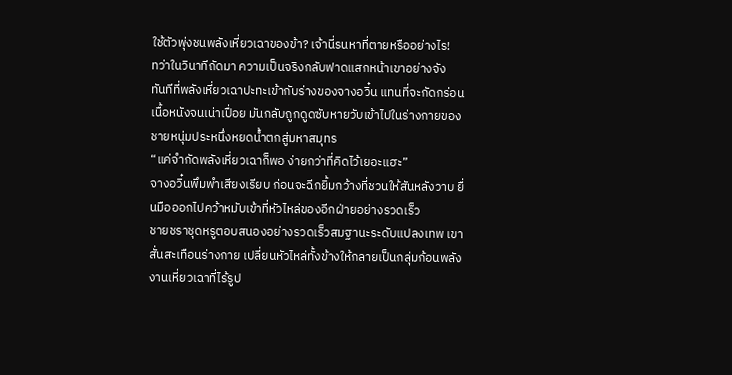ใช้ตัวพุ่งชนพลังเหี่ยวเฉาของข้า? เจ้านี่รนหาที่ตายหรืออย่างไร!
ทว่าในวินาทีถัดมา ความเป็นจริงกลับฟาดแสกหน้าเขาอย่างจัง
ทันทีที่พลังเหี่ยวเฉาปะทะเข้ากับร่างของจางอวิ๋น แทนที่จะกัดกร่อนเนื้อหนังจนเน่าเปื่อย มันกลับถูกดูดซับหายวับเข้าไปในร่างกายของชายหนุ่มประหนึ่งหยดน้ำตกสู่มหาสมุทร
“แค่จำกัดพลังเหี่ยวเฉาก็พอ ง่ายกว่าที่คิดไว้เยอะแฮะ”
จางอวิ๋นพึมพำเสียงเรียบ ก่อนจะฉีกยิ้มกว้างที่ชวนให้สันหลังวาบ ยื่นมือออกไปคว้าหมับเข้าที่หัวไหล่ของอีกฝ่ายอย่างรวดเร็ว
ชายชราชุดหรูตอบสนองอย่างรวดเร็วสมฐานะระดับแปลงเทพ เขาสั่นสะเทือนร่างกาย เปลี่ยนหัวไหล่ทั้งข้างให้กลายเป็นกลุ่มก้อนพลังงานเหี่ยวเฉาที่ไร้รูป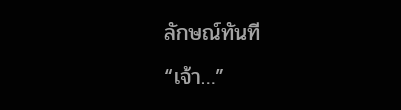ลักษณ์ทันที
“เจ้า…”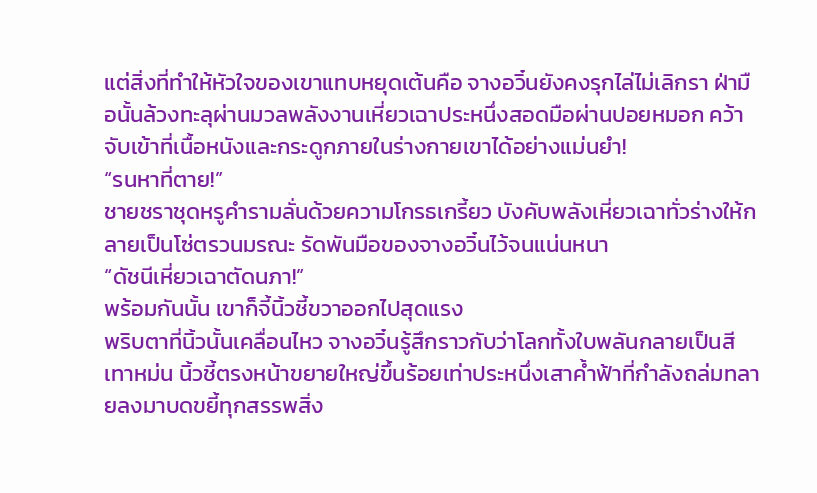แต่สิ่งที่ทำให้หัวใจของเขาแทบหยุดเต้นคือ จางอวิ๋นยังคงรุกไล่ไม่เลิกรา ฝ่ามือนั้นล้วงทะลุผ่านมวลพลังงานเหี่ยวเฉาประหนึ่งสอดมือผ่านปอยหมอก คว้าจับเข้าที่เนื้อหนังและกระดูกภายในร่างกายเขาได้อย่างแม่นยำ!
“รนหาที่ตาย!”
ชายชราชุดหรูคำรามลั่นด้วยความโกรธเกรี้ยว บังคับพลังเหี่ยวเฉาทั่วร่างให้กลายเป็นโซ่ตรวนมรณะ รัดพันมือของจางอวิ๋นไว้จนแน่นหนา
“ดัชนีเหี่ยวเฉาตัดนภา!”
พร้อมกันนั้น เขาก็จี้นิ้วชี้ขวาออกไปสุดแรง
พริบตาที่นิ้วนั้นเคลื่อนไหว จางอวิ๋นรู้สึกราวกับว่าโลกทั้งใบพลันกลายเป็นสีเทาหม่น นิ้วชี้ตรงหน้าขยายใหญ่ขึ้นร้อยเท่าประหนึ่งเสาค้ำฟ้าที่กำลังถล่มทลายลงมาบดขยี้ทุกสรรพสิ่ง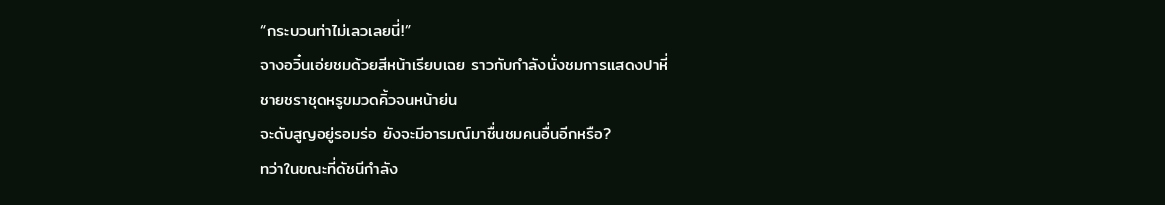“กระบวนท่าไม่เลวเลยนี่!”
จางอวิ๋นเอ่ยชมด้วยสีหน้าเรียบเฉย ราวกับกำลังนั่งชมการแสดงปาหี่
ชายชราชุดหรูขมวดคิ้วจนหน้าย่น
จะดับสูญอยู่รอมร่อ ยังจะมีอารมณ์มาชื่นชมคนอื่นอีกหรือ?
ทว่าในขณะที่ดัชนีกำลัง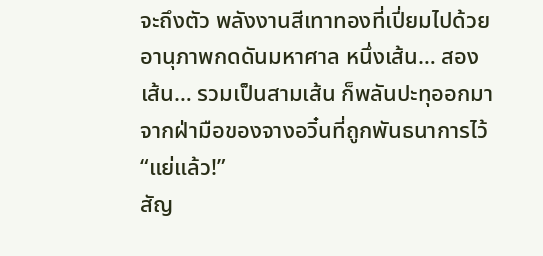จะถึงตัว พลังงานสีเทาทองที่เปี่ยมไปด้วยอานุภาพกดดันมหาศาล หนึ่งเส้น… สองเส้น… รวมเป็นสามเส้น ก็พลันปะทุออกมาจากฝ่ามือของจางอวิ๋นที่ถูกพันธนาการไว้
“แย่แล้ว!”
สัญ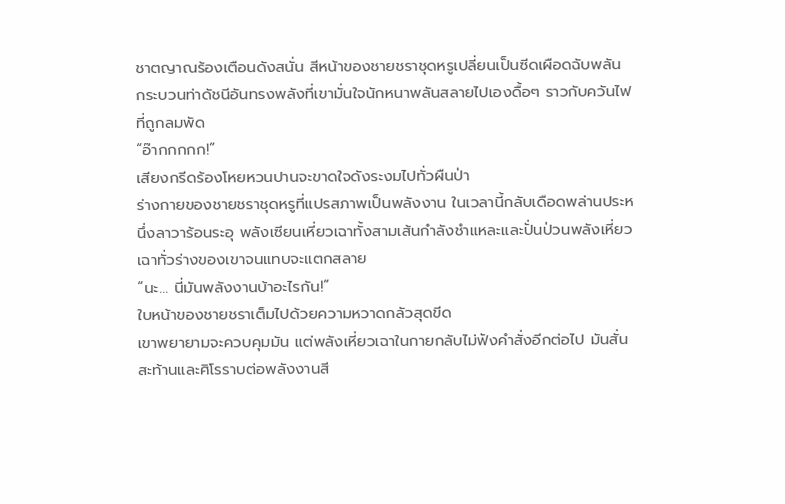ชาตญาณร้องเตือนดังสนั่น สีหน้าของชายชราชุดหรูเปลี่ยนเป็นซีดเผือดฉับพลัน
กระบวนท่าดัชนีอันทรงพลังที่เขามั่นใจนักหนาพลันสลายไปเองดื้อๆ ราวกับควันไฟที่ถูกลมพัด
“อ๊ากกกกก!”
เสียงกรีดร้องโหยหวนปานจะขาดใจดังระงมไปทั่วผืนป่า
ร่างกายของชายชราชุดหรูที่แปรสภาพเป็นพลังงาน ในเวลานี้กลับเดือดพล่านประหนึ่งลาวาร้อนระอุ พลังเซียนเหี่ยวเฉาทั้งสามเส้นกำลังชำแหละและปั่นป่วนพลังเหี่ยวเฉาทั่วร่างของเขาจนแทบจะแตกสลาย
“นะ… นี่มันพลังงานบ้าอะไรกัน!”
ใบหน้าของชายชราเต็มไปด้วยความหวาดกลัวสุดขีด
เขาพยายามจะควบคุมมัน แต่พลังเหี่ยวเฉาในกายกลับไม่ฟังคำสั่งอีกต่อไป มันสั่นสะท้านและศิโรราบต่อพลังงานสี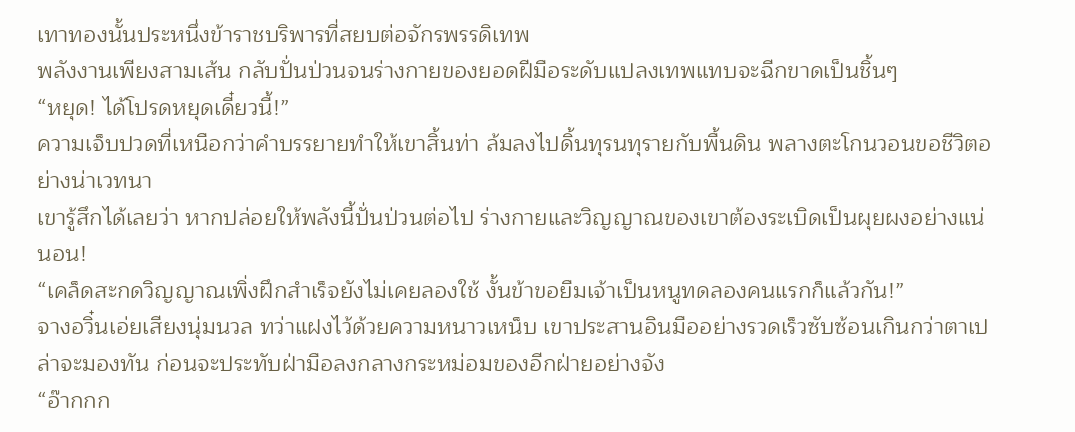เทาทองนั้นประหนึ่งข้าราชบริพารที่สยบต่อจักรพรรดิเทพ
พลังงานเพียงสามเส้น กลับปั่นป่วนจนร่างกายของยอดฝีมือระดับแปลงเทพแทบจะฉีกขาดเป็นชิ้นๆ
“หยุด! ได้โปรดหยุดเดี๋ยวนี้!”
ความเจ็บปวดที่เหนือกว่าคำบรรยายทำให้เขาสิ้นท่า ล้มลงไปดิ้นทุรนทุรายกับพื้นดิน พลางตะโกนวอนขอชีวิตอย่างน่าเวทนา
เขารู้สึกได้เลยว่า หากปล่อยให้พลังนี้ปั่นป่วนต่อไป ร่างกายและวิญญาณของเขาต้องระเบิดเป็นผุยผงอย่างแน่นอน!
“เคล็ดสะกดวิญญาณเพิ่งฝึกสำเร็จยังไม่เคยลองใช้ งั้นข้าขอยืมเจ้าเป็นหนูทดลองคนแรกก็แล้วกัน!”
จางอวิ๋นเอ่ยเสียงนุ่มนวล ทว่าแฝงไว้ด้วยความหนาวเหน็บ เขาประสานอินมืออย่างรวดเร็วซับซ้อนเกินกว่าตาเปล่าจะมองทัน ก่อนจะประทับฝ่ามือลงกลางกระหม่อมของอีกฝ่ายอย่างจัง
“อ๊ากกก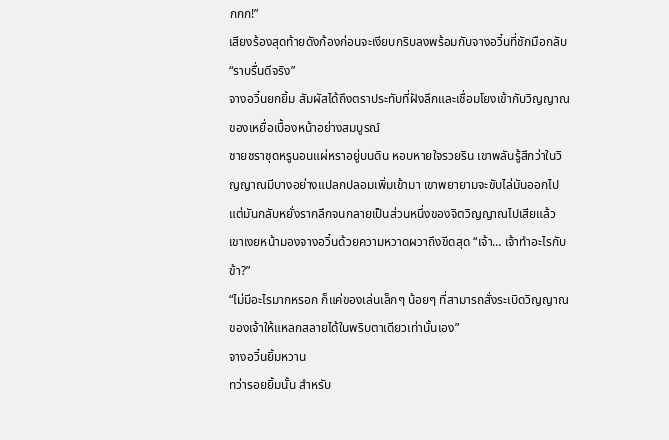กกก!”
เสียงร้องสุดท้ายดังก้องก่อนจะเงียบกริบลงพร้อมกับจางอวิ๋นที่ชักมือกลับ
“ราบรื่นดีจริง”
จางอวิ๋นยกยิ้ม สัมผัสได้ถึงตราประทับที่ฝังลึกและเชื่อมโยงเข้ากับวิญญาณของเหยื่อเบื้องหน้าอย่างสมบูรณ์
ชายชราชุดหรูนอนแผ่หราอยู่บนดิน หอบหายใจรวยริน เขาพลันรู้สึกว่าในวิญญาณมีบางอย่างแปลกปลอมเพิ่มเข้ามา เขาพยายามจะขับไล่มันออกไป แต่มันกลับหยั่งรากลึกจนกลายเป็นส่วนหนึ่งของจิตวิญญาณไปเสียแล้ว
เขาเงยหน้ามองจางอวิ๋นด้วยความหวาดผวาถึงขีดสุด “เจ้า… เจ้าทำอะไรกับข้า?”
“ไม่มีอะไรมากหรอก ก็แค่ของเล่นเล็กๆ น้อยๆ ที่สามารถสั่งระเบิดวิญญาณของเจ้าให้แหลกสลายได้ในพริบตาเดียวเท่านั้นเอง”
จางอวิ๋นยิ้มหวาน
ทว่ารอยยิ้มนั้น สำหรับ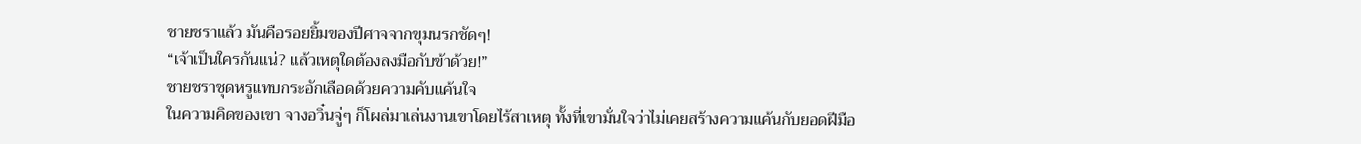ชายชราแล้ว มันคือรอยยิ้มของปีศาจจากขุมนรกชัดๆ!
“เจ้าเป็นใครกันแน่? แล้วเหตุใดต้องลงมือกับข้าด้วย!”
ชายชราชุดหรูแทบกระอักเลือดด้วยความคับแค้นใจ
ในความคิดของเขา จางอวิ๋นจู่ๆ ก็โผล่มาเล่นงานเขาโดยไร้สาเหตุ ทั้งที่เขามั่นใจว่าไม่เคยสร้างความแค้นกับยอดฝีมือ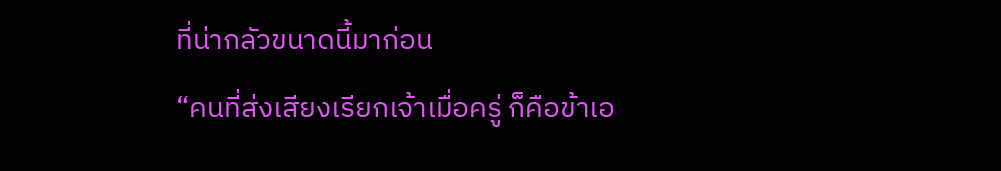ที่น่ากลัวขนาดนี้มาก่อน
“คนที่ส่งเสียงเรียกเจ้าเมื่อครู่ ก็คือข้าเอ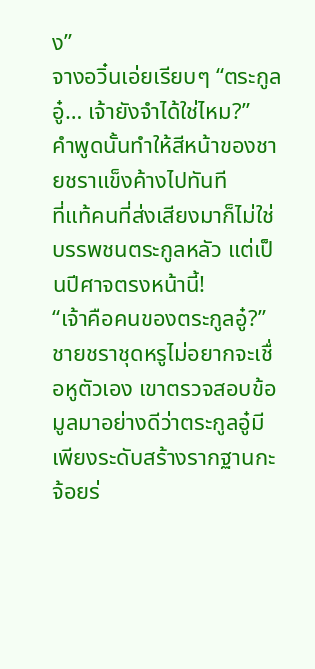ง”
จางอวิ๋นเอ่ยเรียบๆ “ตระกูลอู๋… เจ้ายังจำได้ใช่ไหม?”
คำพูดนั้นทำให้สีหน้าของชายชราแข็งค้างไปทันที
ที่แท้คนที่ส่งเสียงมาก็ไม่ใช่บรรพชนตระกูลหลัว แต่เป็นปีศาจตรงหน้านี้!
“เจ้าคือคนของตระกูลอู๋?”
ชายชราชุดหรูไม่อยากจะเชื่อหูตัวเอง เขาตรวจสอบข้อมูลมาอย่างดีว่าตระกูลอู๋มีเพียงระดับสร้างรากฐานกะจ้อยร่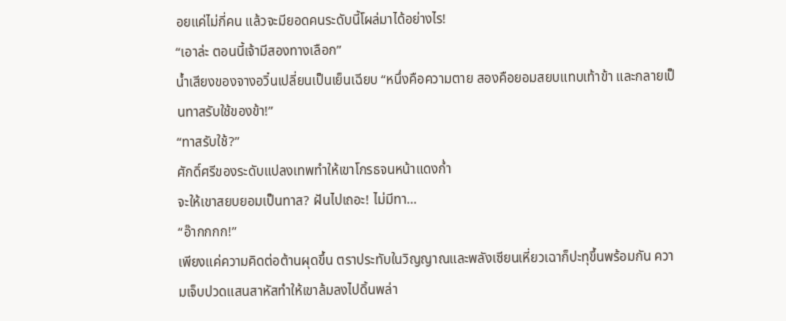อยแค่ไม่กี่คน แล้วจะมียอดคนระดับนี้โผล่มาได้อย่างไร!
“เอาล่ะ ตอนนี้เจ้ามีสองทางเลือก”
น้ำเสียงของจางอวิ๋นเปลี่ยนเป็นเย็นเฉียบ “หนึ่งคือความตาย สองคือยอมสยบแทบเท้าข้า และกลายเป็นทาสรับใช้ของข้า!”
“ทาสรับใช้?”
ศักดิ์ศรีของระดับแปลงเทพทำให้เขาโกรธจนหน้าแดงก่ำ
จะให้เขาสยบยอมเป็นทาส? ฝันไปเถอะ! ไม่มีทา…
“อ๊ากกกก!”
เพียงแค่ความคิดต่อต้านผุดขึ้น ตราประทับในวิญญาณและพลังเซียนเหี่ยวเฉาก็ปะทุขึ้นพร้อมกัน ความเจ็บปวดแสนสาหัสทำให้เขาล้มลงไปดิ้นพล่า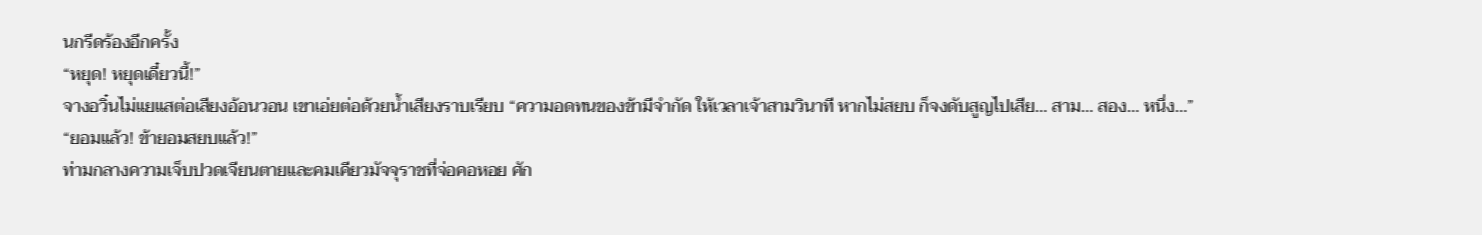นกรีดร้องอีกครั้ง
“หยุด! หยุดเดี๋ยวนี้!”
จางอวิ๋นไม่แยแสต่อเสียงอ้อนวอน เขาเอ่ยต่อด้วยน้ำเสียงราบเรียบ “ความอดทนของข้ามีจำกัด ให้เวลาเจ้าสามวินาที หากไม่สยบ ก็จงดับสูญไปเสีย… สาม… สอง… หนึ่ง…”
“ยอมแล้ว! ข้ายอมสยบแล้ว!”
ท่ามกลางความเจ็บปวดเจียนตายและคมเคียวมัจจุราชที่จ่อคอหอย ศัก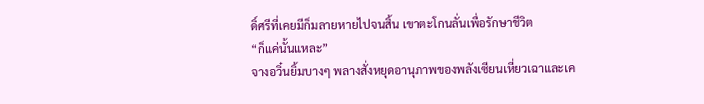ดิ์ศรีที่เคยมีก็มลายหายไปจนสิ้น เขาตะโกนลั่นเพื่อรักษาชีวิต
“ก็แค่นั้นแหละ”
จางอวิ๋นยิ้มบางๆ พลางสั่งหยุดอานุภาพของพลังเซียนเหี่ยวเฉาและเค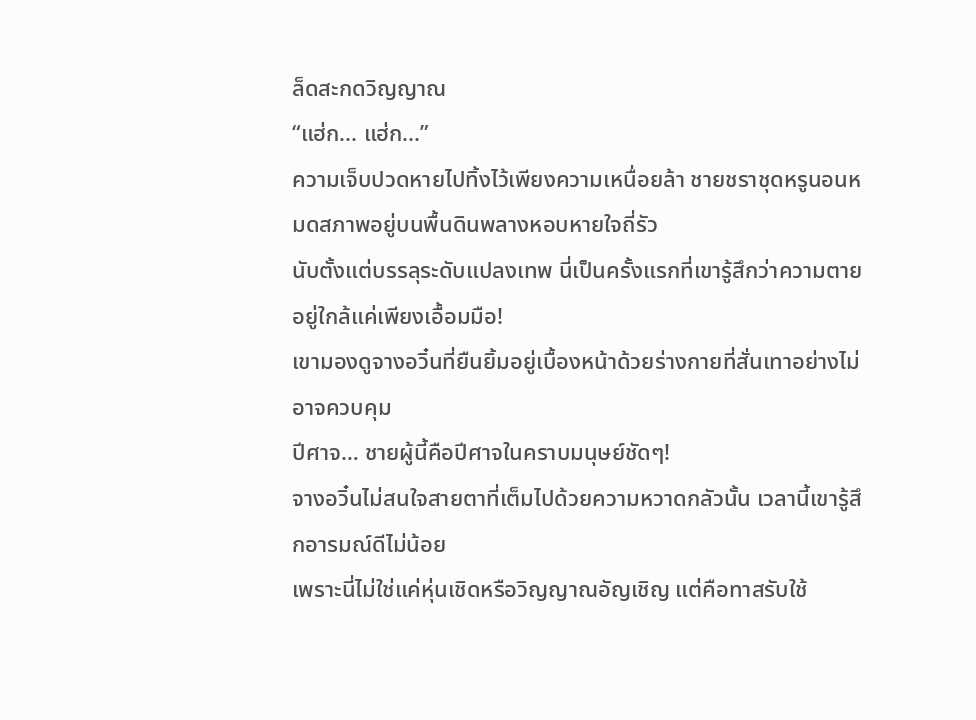ล็ดสะกดวิญญาณ
“แฮ่ก... แฮ่ก...”
ความเจ็บปวดหายไปทิ้งไว้เพียงความเหนื่อยล้า ชายชราชุดหรูนอนหมดสภาพอยู่บนพื้นดินพลางหอบหายใจถี่รัว
นับตั้งแต่บรรลุระดับแปลงเทพ นี่เป็นครั้งแรกที่เขารู้สึกว่าความตายอยู่ใกล้แค่เพียงเอื้อมมือ!
เขามองดูจางอวิ๋นที่ยืนยิ้มอยู่เบื้องหน้าด้วยร่างกายที่สั่นเทาอย่างไม่อาจควบคุม
ปีศาจ… ชายผู้นี้คือปีศาจในคราบมนุษย์ชัดๆ!
จางอวิ๋นไม่สนใจสายตาที่เต็มไปด้วยความหวาดกลัวนั้น เวลานี้เขารู้สึกอารมณ์ดีไม่น้อย
เพราะนี่ไม่ใช่แค่หุ่นเชิดหรือวิญญาณอัญเชิญ แต่คือทาสรับใช้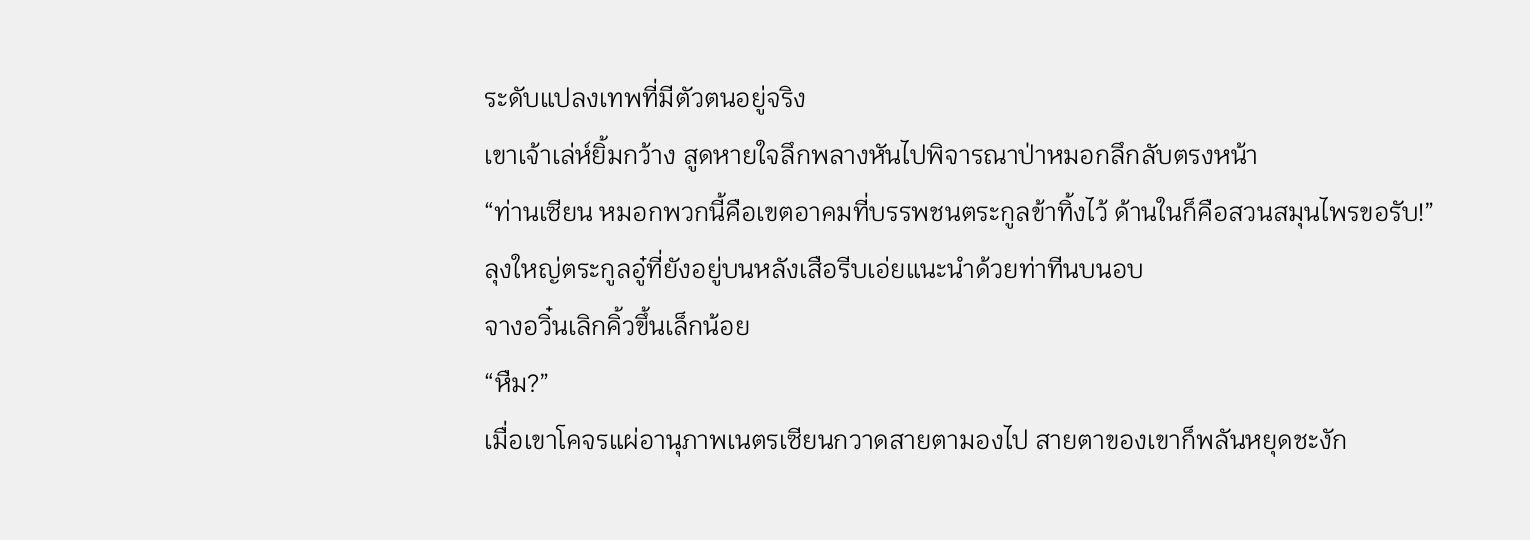ระดับแปลงเทพที่มีตัวตนอยู่จริง
เขาเจ้าเล่ห์ยิ้มกว้าง สูดหายใจลึกพลางหันไปพิจารณาป่าหมอกลึกลับตรงหน้า
“ท่านเซียน หมอกพวกนี้คือเขตอาคมที่บรรพชนตระกูลข้าทิ้งไว้ ด้านในก็คือสวนสมุนไพรขอรับ!”
ลุงใหญ่ตระกูลอู๋ที่ยังอยู่บนหลังเสือรีบเอ่ยแนะนำด้วยท่าทีนบนอบ
จางอวิ๋นเลิกคิ้วขึ้นเล็กน้อย
“หืม?”
เมื่อเขาโคจรแผ่อานุภาพเนตรเซียนกวาดสายตามองไป สายตาของเขาก็พลันหยุดชะงัก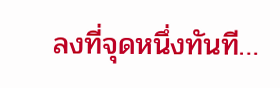ลงที่จุดหนึ่งทันที…